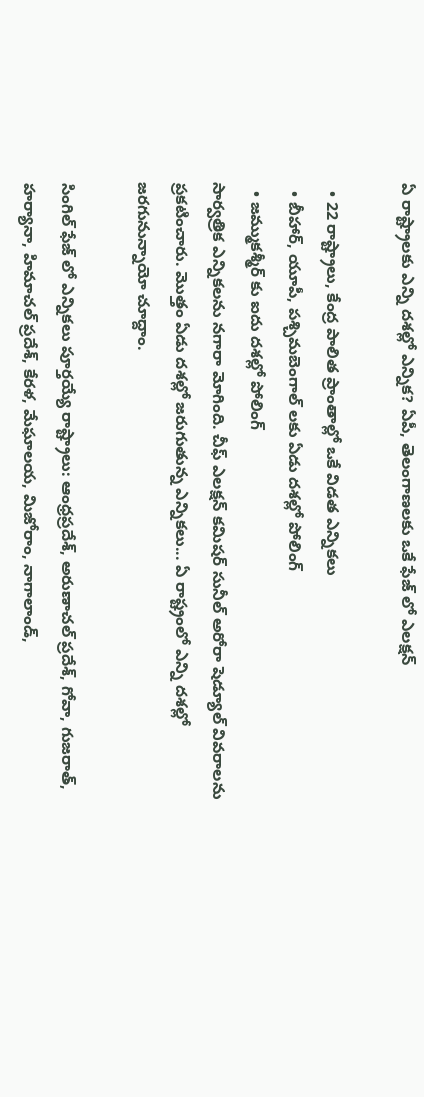ఏ రాష్ట్రాలకు ఎన్ని దశల్లో ఎన్నిక? ఏపీ, తెలంగాణలకు ఒకే ఫేజ్ లో ఎలక్షన్

  • 22 రాష్ట్రాలు, కేంద్ర పాలిత ప్రాంతాల్లో ఒకే విడత ఎన్నికలు
  • బీహార్, యూపీ, పశ్చిమబెంగాల్ లకు ఏడు దశల్లో పోలింగ్
  • జమ్ముకశ్మీర్ కు ఐదు దశల్లో పోలింగ్
సార్వత్రిక ఎన్నికలను నగారా మోగింది. చీఫ్ ఎలక్షన్ కమిషర్ సునీల్ అరోరా షెడ్యూల్ వివరాలను ప్రకటించారు. మొత్తం ఏడు దశల్లో జరుగుతున్న ఎన్నికలు... ఏ రాష్ట్రంలో ఎన్ని దశల్లో జరగునున్నాయో చూద్దాం.

సింగిల్ ఫేజ్ లో ఎన్నికలు పూర్తయ్యే రాష్ట్రాలు: ఆంధ్రప్రదేశ్, అరుణాచల్ ప్రదేశ్, గోవా, గుజరాత్, హర్యానా, హిమాచల్ ప్రదేశ్, కేరళ, మేఘాలయ, మిజోరాం, నాగాలాండ్,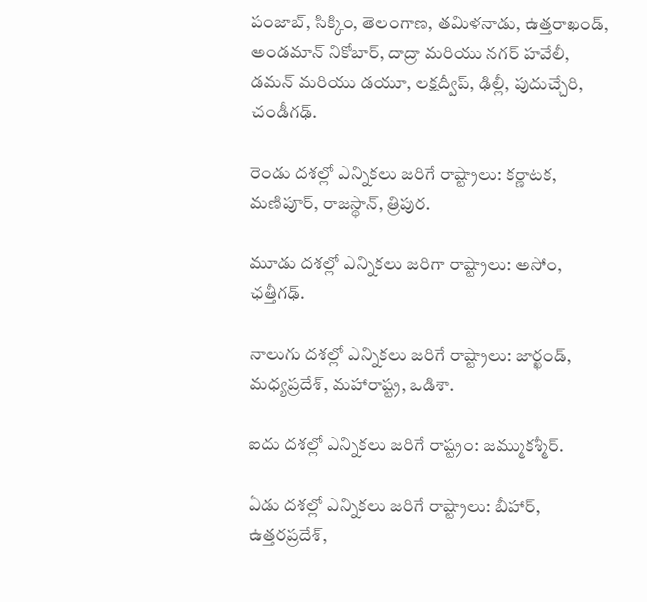పంజాబ్, సిక్కిం, తెలంగాణ, తమిళనాడు, ఉత్తరాఖండ్, అండమాన్ నికోబార్, దాద్రా మరియు నగర్ హవేలీ, డమన్ మరియు డయూ, లక్షద్వీప్, ఢిల్లీ, పుదుచ్చేరి, చండీగఢ్.

రెండు దశల్లో ఎన్నికలు జరిగే రాష్ట్రాలు: కర్ణాటక, మణిపూర్, రాజస్థాన్, త్రిపుర.

మూడు దశల్లో ఎన్నికలు జరిగా రాష్ట్రాలు: అసోం, ఛత్తీగఢ్.

నాలుగు దశల్లో ఎన్నికలు జరిగే రాష్ట్రాలు: జార్ఖండ్, మధ్యప్రదేశ్, మహారాష్ట్ర, ఒడిశా.

ఐదు దశల్లో ఎన్నికలు జరిగే రాష్ట్రం: జమ్ముకశ్మీర్.

ఏడు దశల్లో ఎన్నికలు జరిగే రాష్ట్రాలు: బీహార్, ఉత్తరప్రదేశ్,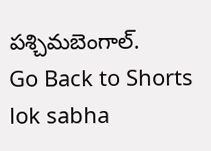పశ్చిమబెంగాల్.
Go Back to Shorts
lok sabha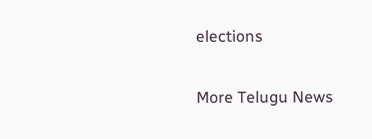elections

More Telugu News